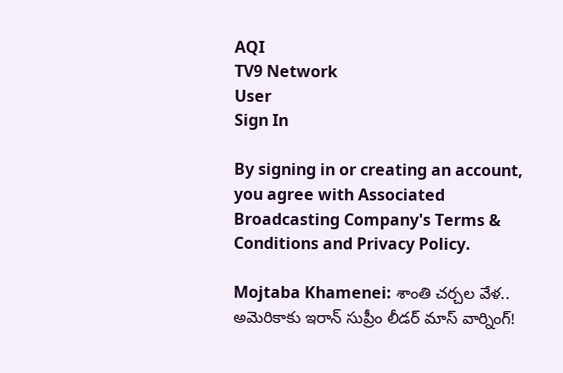AQI
TV9 Network
User
Sign In

By signing in or creating an account, you agree with Associated Broadcasting Company's Terms & Conditions and Privacy Policy.

Mojtaba Khamenei: శాంతి చర్చల వేళ.. అమెరికాకు ఇరాన్ సుప్రీం లీడర్ మాస్ వార్నింగ్!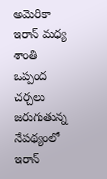అమెరికా ఇరాన్ మధ్య శాంతి ఒప్పంద చర్చలు జరుగుతున్న నేపథ్యంలో ఇరాన్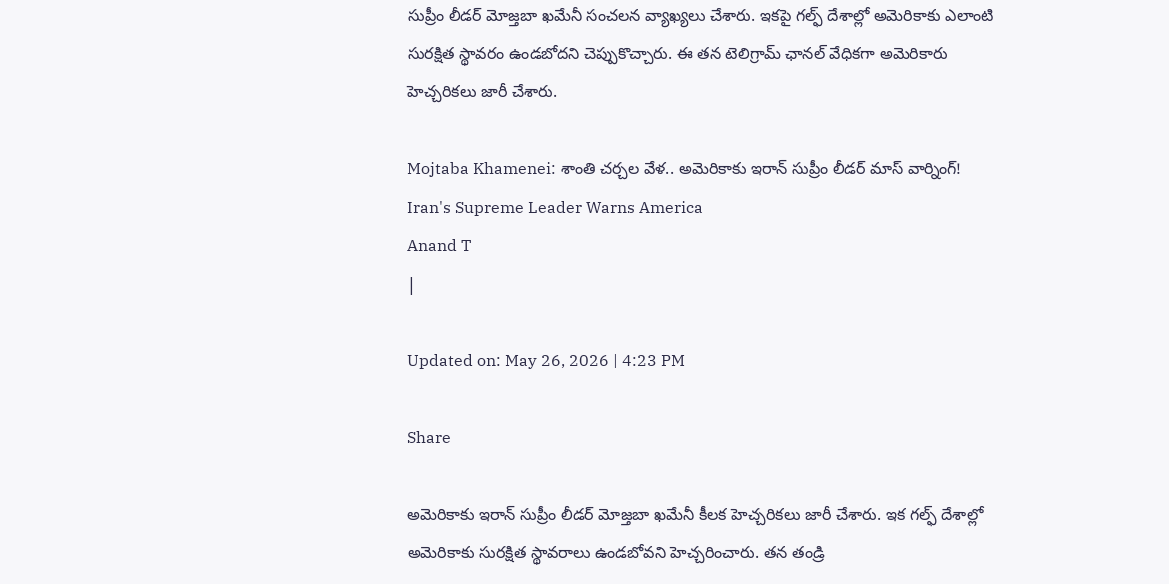సుప్రీం లీడర్ మోజ్తబా ఖమేనీ సంచలన వ్యాఖ్యలు చేశారు. ఇకపై గల్ఫ్ దేశాల్లో అమెరికాకు ఎలాంటి సురక్షిత స్థావరం ఉండబోదని చెప్పుకొచ్చారు. ఈ తన టెలిగ్రామ్ ఛానల్ వేధికగా అమెరికారు హెచ్చరికలు జారీ చేశారు.

Mojtaba Khamenei: శాంతి చర్చల వేళ.. అమెరికాకు ఇరాన్ సుప్రీం లీడర్ మాస్ వార్నింగ్!
Iran's Supreme Leader Warns America
Anand T
|

Updated on: May 26, 2026 | 4:23 PM

Share

అమెరికాకు ఇరాన్ సుప్రీం లీడర్ మోజ్తబా ఖమేనీ కీలక హెచ్చరికలు జారీ చేశారు. ఇక గల్ఫ్‌ దేశాల్లో అమెరికాకు సురక్షిత స్థావరాలు ఉండబోవని హెచ్చరించారు. తన తండ్రి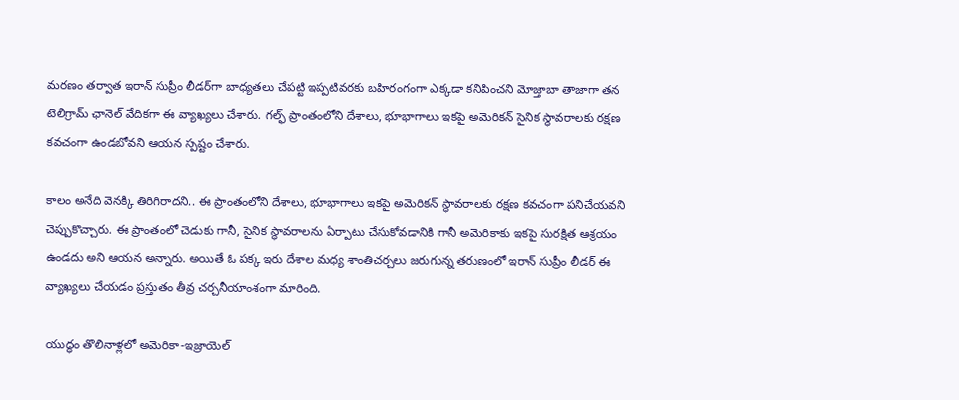మరణం తర్వాత ఇరాన్ సుప్రీం లీడర్‌గా బాధ్యతలు చేపట్టి ఇప్పటివరకు బహిరంగంగా ఎక్కడా కనిపించని మోజ్తాబా తాజాగా తన టెలిగ్రామ్ ఛానెల్‌ వేదికగా ఈ వ్యాఖ్యలు చేశారు. గల్ఫ్ ప్రాంతంలోని దేశాలు, భూభాగాలు ఇకపై అమెరికన్ సైనిక స్థావరాలకు రక్షణ కవచంగా ఉండబోవని ఆయన స్పష్టం చేశారు.

కాలం అనేది వెనక్కి తిరిగిరాదని.. ఈ ప్రాంతంలోని దేశాలు, భూభాగాలు ఇకపై అమెరికన్ స్థావరాలకు రక్షణ కవచంగా పనిచేయవని చెప్పుకొచ్చారు. ఈ ప్రాంతంలో చెడుకు గానీ, సైనిక స్థావరాలను ఏర్పాటు చేసుకోవడానికి గానీ అమెరికాకు ఇకపై సురక్షిత ఆశ్రయం ఉండదు అని ఆయన అన్నారు. అయితే ఓ పక్క ఇరు దేశాల మధ్య శాంతిచర్చలు జరుగున్న తరుణంలో ఇరాన్ సుప్రీం లీడర్ ఈ వ్యాఖ్యలు చేయడం ప్రస్తుతం తీవ్ర చర్చనీయాంశంగా మారింది.

యుద్ధం తొలినాళ్లలో అమెరికా-ఇజ్రాయెల్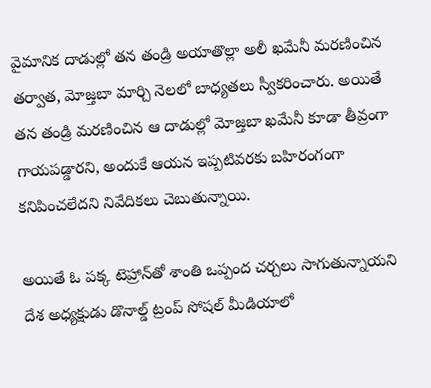వైమానిక దాడుల్లో తన తండ్రి అయాతొల్లా అలీ ఖమేనీ మరణించిన తర్వాత, మోజ్తబా మార్చి నెలలో బాధ్యతలు స్వీకరించారు. అయితే తన తండ్రి మరణించిన ఆ దాడుల్లో మోజ్తబా ఖమేనీ కూడా తీవ్రంగా గాయపడ్డారని, అందుకే ఆయన ఇప్పటివరకు బహిరంగంగా కనిపించలేదని నివేదికలు చెబుతున్నాయి.

అయితే ఓ పక్క టెహ్రాన్‌తో శాంతి ఒప్పంద చర్చలు సాగుతున్నాయని దేశ అధ్యక్షుడు డొనాల్డ్ ట్రంప్ సోషల్ మీడియాలో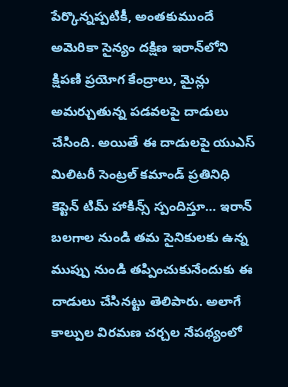పేర్కొన్నప్పటికీ, అంతకుముందే అమెరికా సైన్యం దక్షిణ ఇరాన్‌లోని క్షిపణి ప్రయోగ కేంద్రాలు, మైన్లు అమర్చుతున్న పడవలపై దాడులు చేసింది. అయితే ఈ దాడులపై యుఎస్ మిలిటరీ సెంట్రల్ కమాండ్ ప్రతినిధి కెప్టెన్ టిమ్ హాకిన్స్ స్పందిస్తూ… ఇరాన్ బలగాల నుండి తమ సైనికులకు ఉన్న ముప్పు నుండి తప్పించుకునేందుకు ఈ దాడులు చేసినట్టు తెలిపారు. అలాగే కాల్పుల విరమణ చర్చల నేపథ్యంలో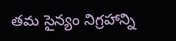తమ సైన్యం నిగ్రహాన్ని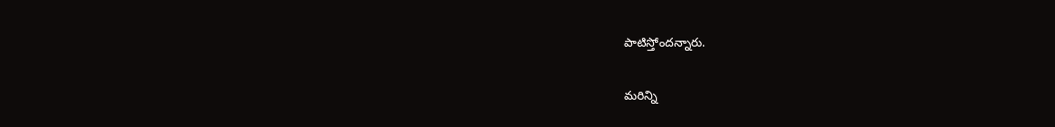పాటిస్తోందన్నారు.

మరిన్ని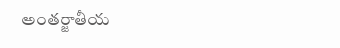అంతర్జాతీయ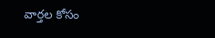వార్తల కోసం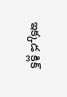ఇక్కడ క్లిక్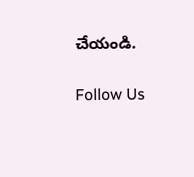చేయండి.

Follow Us